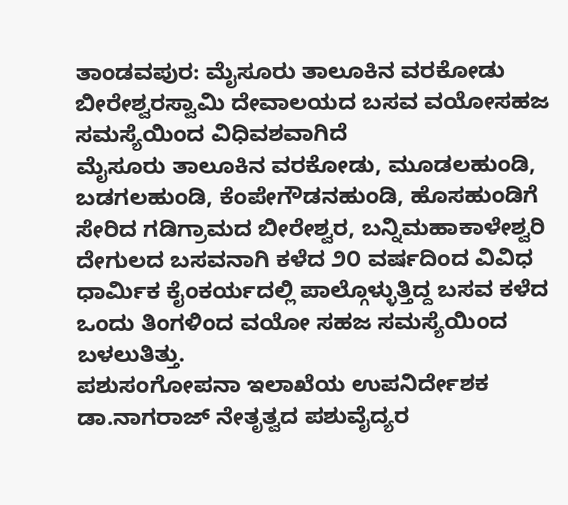ತಾಂಡವಪುರ: ಮೈಸೂರು ತಾಲೂಕಿನ ವರಕೋಡು ಬೀರೇಶ್ವರಸ್ವಾಮಿ ದೇವಾಲಯದ ಬಸವ ವಯೋಸಹಜ ಸಮಸ್ಯೆಯಿಂದ ವಿಧಿವಶವಾಗಿದೆ
ಮೈಸೂರು ತಾಲೂಕಿನ ವರಕೋಡು, ಮೂಡಲಹುಂಡಿ, ಬಡಗಲಹುಂಡಿ, ಕೆಂಪೇಗೌಡನಹುಂಡಿ, ಹೊಸಹುಂಡಿಗೆ ಸೇರಿದ ಗಡಿಗ್ರಾಮದ ಬೀರೇಶ್ವರ, ಬನ್ನಿಮಹಾಕಾಳೇಶ್ವರಿ ದೇಗುಲದ ಬಸವನಾಗಿ ಕಳೆದ ೨೦ ವರ್ಷದಿಂದ ವಿವಿಧ ಧಾರ್ಮಿಕ ಕೈಂಕರ್ಯದಲ್ಲಿ ಪಾಲ್ಗೊಳ್ಳುತ್ತಿದ್ದ ಬಸವ ಕಳೆದ ಒಂದು ತಿಂಗಳಿಂದ ವಯೋ ಸಹಜ ಸಮಸ್ಯೆಯಿಂದ ಬಳಲುತಿತ್ತು.
ಪಶುಸಂಗೋಪನಾ ಇಲಾಖೆಯ ಉಪನಿರ್ದೇಶಕ ಡಾ.ನಾಗರಾಜ್ ನೇತೃತ್ವದ ಪಶುವೈದ್ಯರ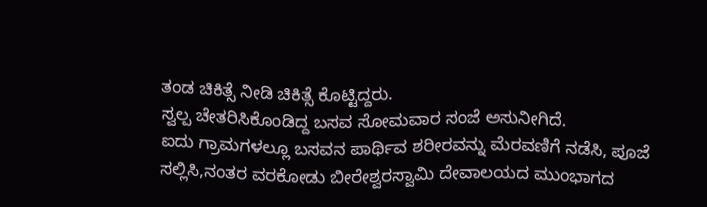ತಂಡ ಚಿಕಿತ್ಸೆ ನೀಡಿ ಚಿಕಿತ್ಸೆ ಕೊಟ್ಟಿದ್ದರು.
ಸ್ವಲ್ಪ ಚೇತರಿಸಿಕೊಂಡಿದ್ದ ಬಸವ ಸೋಮವಾರ ಸಂಜೆ ಅಸುನೀಗಿದೆ.
ಐದು ಗ್ರಾಮಗಳಲ್ಲೂ ಬಸವನ ಪಾರ್ಥಿವ ಶರೀರವನ್ನು ಮೆರವಣಿಗೆ ನಡೆಸಿ, ಪೂಜೆ ಸಲ್ಲಿಸಿ,ನಂತರ ವರಕೋಡು ಬೀರೇಶ್ವರಸ್ವಾಮಿ ದೇವಾಲಯದ ಮುಂಭಾಗದ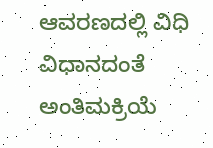ಆವರಣದಲ್ಲಿ ವಿಧಿ ವಿಧಾನದಂತೆ ಅಂತಿಮಕ್ರಿಯೆ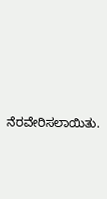ನೆರವೇರಿಸಲಾಯಿತು.